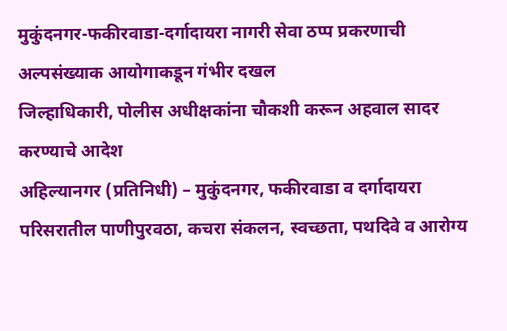मुकुंदनगर-फकीरवाडा-दर्गादायरा नागरी सेवा ठप्प प्रकरणाची अल्पसंख्याक आयोगाकडून गंभीर दखल
जिल्हाधिकारी, पोलीस अधीक्षकांना चौकशी करून अहवाल सादर करण्याचे आदेश
अहिल्यानगर (प्रतिनिधी) – मुकुंदनगर, फकीरवाडा व दर्गादायरा परिसरातील पाणीपुरवठा, कचरा संकलन, स्वच्छता, पथदिवे व आरोग्य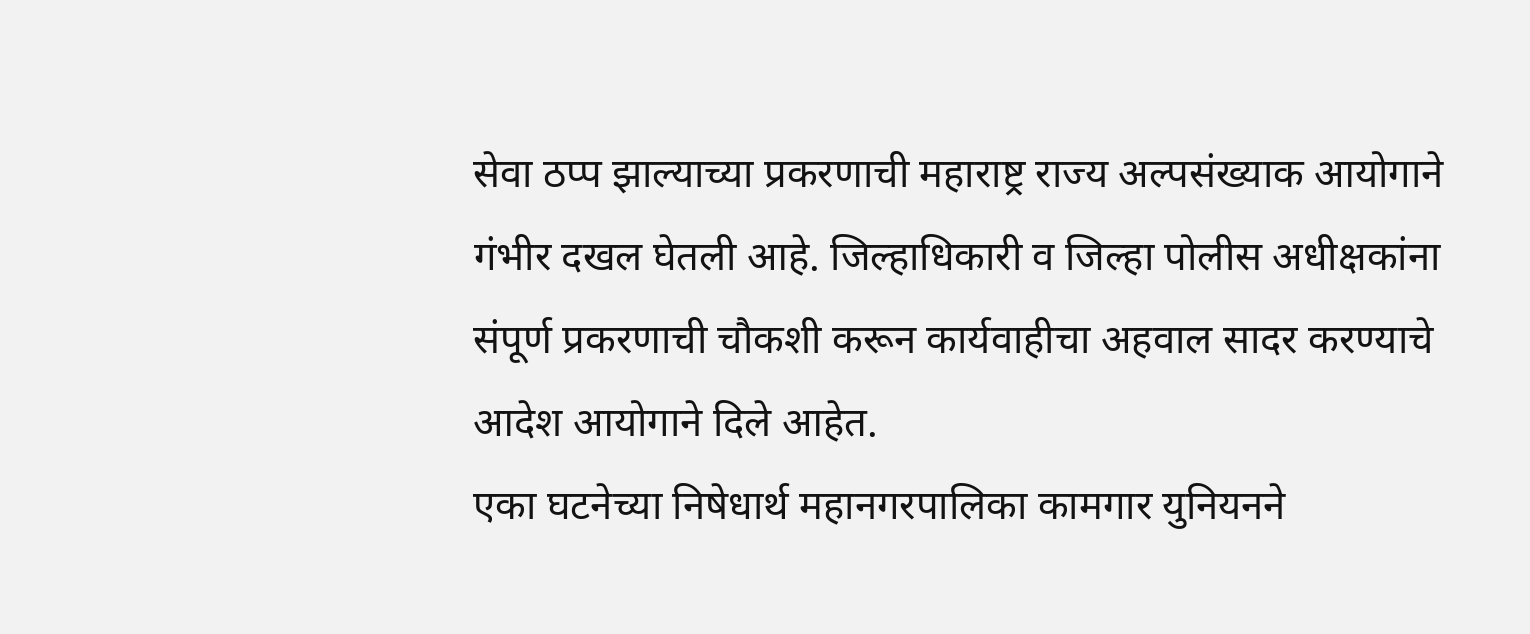सेवा ठप्प झाल्याच्या प्रकरणाची महाराष्ट्र राज्य अल्पसंख्याक आयोगाने गंभीर दखल घेतली आहे. जिल्हाधिकारी व जिल्हा पोलीस अधीक्षकांना संपूर्ण प्रकरणाची चौकशी करून कार्यवाहीचा अहवाल सादर करण्याचे आदेश आयोगाने दिले आहेत.
एका घटनेच्या निषेधार्थ महानगरपालिका कामगार युनियनने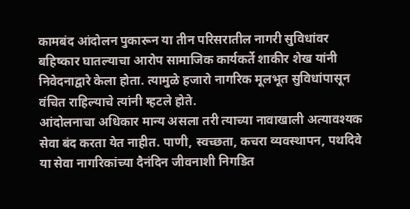कामबंद आंदोलन पुकारून या तीन परिसरातील नागरी सुविधांवर बहिष्कार घातल्याचा आरोप सामाजिक कार्यकर्ते शाकीर शेख यांनी निवेदनाद्वारे केला होता. त्यामुळे हजारो नागरिक मूलभूत सुविधांपासून वंचित राहिल्याचे त्यांनी म्हटले होते.
आंदोलनाचा अधिकार मान्य असला तरी त्याच्या नावाखाली अत्यावश्यक सेवा बंद करता येत नाहीत. पाणी, स्वच्छता, कचरा व्यवस्थापन, पथदिवे या सेवा नागरिकांच्या दैनंदिन जीवनाशी निगडित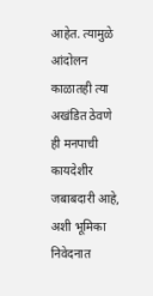आहेत. त्यामुळे आंदोलन काळातही त्या अखंडित ठेवणे ही मनपाची कायदेशीर जबाबदारी आहे, अशी भूमिका निवेदनात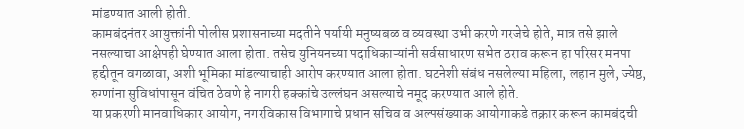मांडण्यात आली होती.
कामबंदनंतर आयुक्तांनी पोलीस प्रशासनाच्या मदतीने पर्यायी मनुष्यबळ व व्यवस्था उभी करणे गरजेचे होते, मात्र तसे झाले नसल्याचा आक्षेपही घेण्यात आला होता. तसेच युनियनच्या पदाधिकाऱ्यांनी सर्वसाधारण सभेत ठराव करून हा परिसर मनपा हद्दीतून वगळावा, अशी भूमिका मांडल्याचाही आरोप करण्यात आला होता. घटनेशी संबंध नसलेल्या महिला, लहान मुले, ज्येष्ठ, रुग्णांना सुविधांपासून वंचित ठेवणे हे नागरी हक्कांचे उल्लंघन असल्याचे नमूद करण्यात आले होते.
या प्रकरणी मानवाधिकार आयोग, नगरविकास विभागाचे प्रधान सचिव व अल्पसंख्याक आयोगाकडे तक्रार करून कामबंदची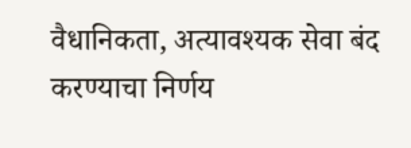वैधानिकता, अत्यावश्यक सेवा बंद करण्याचा निर्णय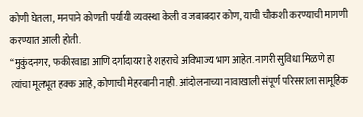कोणी घेतला, मनपाने कोणती पर्यायी व्यवस्था केली व जबाबदार कोण, याची चौकशी करण्याची मागणी करण्यात आली होती.
“मुकुंदनगर, फकीरवाडा आणि दर्गादायरा हे शहराचे अविभाज्य भाग आहेत. नागरी सुविधा मिळणे हा त्यांचा मूलभूत हक्क आहे, कोणाची मेहरबानी नाही. आंदोलनाच्या नावाखाली संपूर्ण परिसराला सामूहिक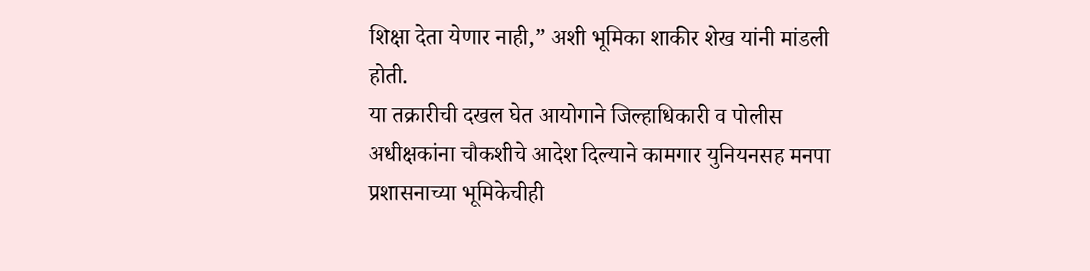शिक्षा देता येणार नाही,” अशी भूमिका शाकीर शेख यांनी मांडली होती.
या तक्रारीची दखल घेत आयोगाने जिल्हाधिकारी व पोलीस अधीक्षकांना चौकशीचे आदेश दिल्याने कामगार युनियनसह मनपा प्रशासनाच्या भूमिकेचीही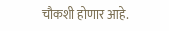चौकशी होणार आहे.